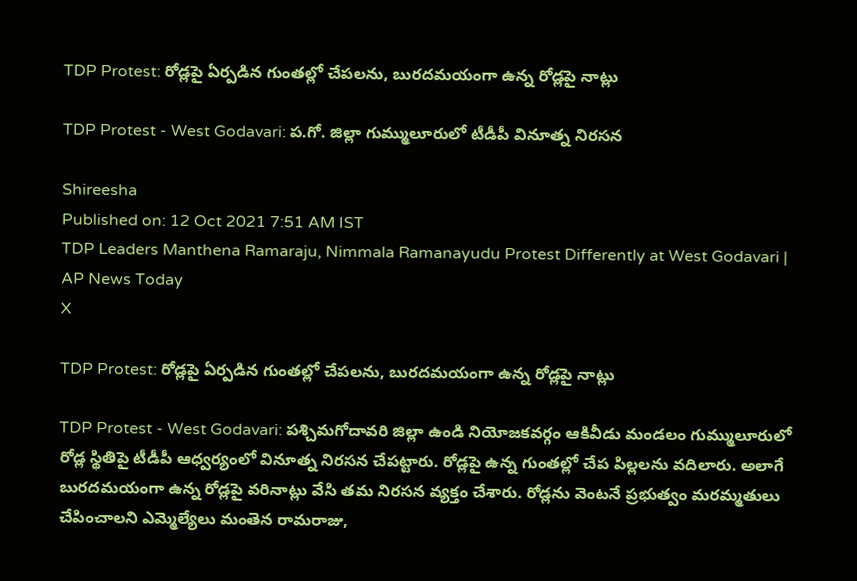TDP Protest: రోడ్లపై ఏర్పడిన గుంతల్లో చేపలను, బురదమయంగా ఉన్న రోడ్లపై నాట్లు

TDP Protest - West Godavari: ప.గో. జిల్లా గుమ్ములూరులో టీడీపీ వినూత్న నిరసన

Shireesha
Published on: 12 Oct 2021 7:51 AM IST
TDP Leaders Manthena Ramaraju, Nimmala Ramanayudu Protest Differently at West Godavari | AP News Today
X

TDP Protest: రోడ్లపై ఏర్పడిన గుంతల్లో చేపలను, బురదమయంగా ఉన్న రోడ్లపై నాట్లు

TDP Protest - West Godavari: పశ్చిమగోదావరి జిల్లా ఉండి నియోజకవర్గం ఆకివీడు మండలం గుమ్ములూరులో రోడ్ల స్థితిపై టీడీపీ ఆధ్వర్యంలో వినూత్న నిరసన చేపట్టారు. రోడ్లపై ఉన్న గుంతల్లో చేప పిల్లలను వదిలారు. అలాగే బురదమయంగా ఉన్న రోడ్లపై వరినాట్లు వేసి తమ నిరసన వ్యక్తం చేశారు. రోడ్లను వెంటనే ప్రభుత్వం మరమ్మతులు చేపించాలని ఎమ్మెల్యేలు మంతెన రామరాజు,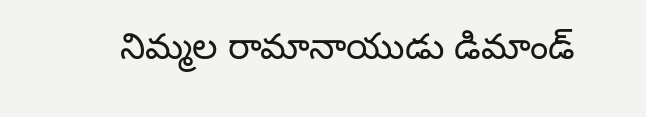నిమ్మల రామానాయుడు డిమాండ్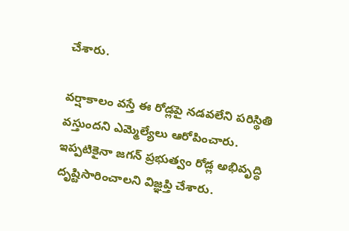చేశారు.

వర్షాకాలం వస్తే ఈ రోడ్లపై నడవలేని పరిస్థితి వస్తుందని ఎమ్మెల్యేలు ఆరోపించారు. ఇప్పటికైనా జగన్ ప్రభుత్వం రోడ్ల అభివృద్ధి దృష్టిసారించాలని విజ్ఞప్తి చేశారు.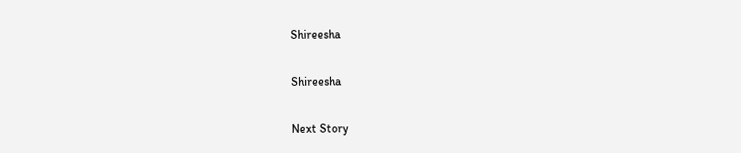Shireesha

Shireesha

Next Story